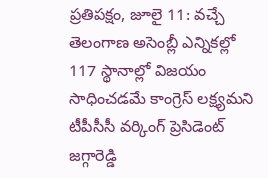ప్రతిపక్షం, జూలై 11: వచ్చే తెలంగాణ అసెంబ్లీ ఎన్నికల్లో 117 స్థానాల్లో విజయం సాధించడమే కాంగ్రెస్ లక్ష్యమని టీపీసీసీ వర్కింగ్ ప్రెసిడెంట్ జగ్గారెడ్డి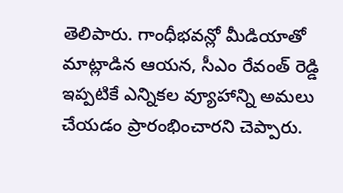తెలిపారు. గాంధీభవన్లో మీడియాతో మాట్లాడిన ఆయన, సీఎం రేవంత్ రెడ్డి ఇప్పటికే ఎన్నికల వ్యూహాన్ని అమలు చేయడం ప్రారంభించారని చెప్పారు.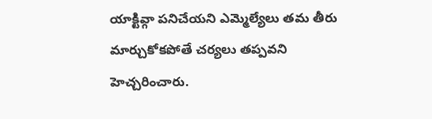యాక్టివ్గా పనిచేయని ఎమ్మెల్యేలు తమ తీరు మార్చుకోకపోతే చర్యలు తప్పవని హెచ్చరించారు.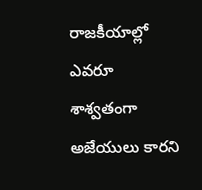రాజకీయాల్లో ఎవరూ శాశ్వతంగా అజేయులు కారని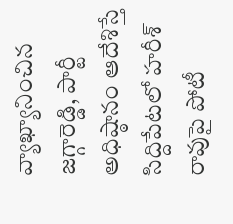వ్యాఖ్యానించిన జగ్గారెడ్డి, పార్టీ అధిష్ఠానం ఆదేశిస్తే సిద్దిపేటలో హరీశ్ రావుపై పోటీ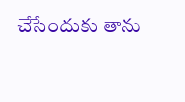చేసేందుకు తాను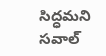సిద్ధమని సవాల్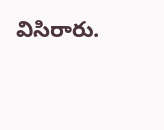విసిరారు.